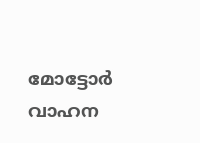മോട്ടോർ വാഹന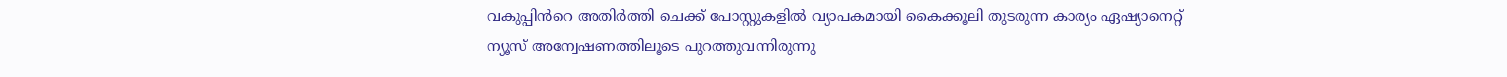വകുപ്പിൻറെ അതിർത്തി ചെക്ക് പോസ്റ്റുകളിൽ വ്യാപകമായി കൈക്കൂലി തുടരുന്ന കാര്യം ഏഷ്യാനെറ്റ് ന്യൂസ് അന്വേഷണത്തിലൂടെ പുറത്തുവന്നിരുന്നു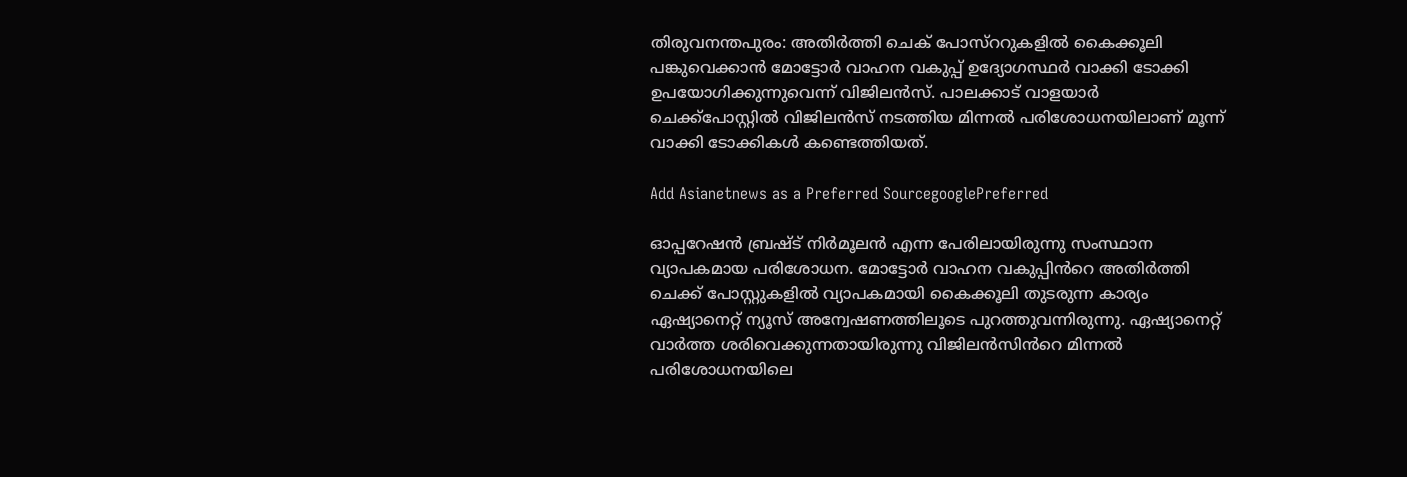തിരുവനന്തപുരം: അതിർത്തി ചെക് പോസ്ററുകളിൽ കൈക്കൂലി പങ്കുവെക്കാൻ മോട്ടോർ വാഹന വകുപ്പ് ഉദ്യോഗസ്ഥർ വാക്കി ടോക്കി ഉപയോഗിക്കുന്നുവെന്ന് വിജിലൻസ്. പാലക്കാട് വാളയാർ ചെക്ക്‌പോസ്റ്റിൽ വിജിലൻസ് നടത്തിയ മിന്നൽ പരിശോധനയിലാണ് മൂന്ന് വാക്കി ടോക്കികള്‍ കണ്ടെത്തിയത്.

Add Asianetnews as a Preferred SourcegooglePreferred

ഓപ്പറേഷൻ ബ്രഷ്ട് നിർമൂലൻ എന്ന പേരിലായിരുന്നു സംസ്ഥാന വ്യാപകമായ പരിശോധന. മോട്ടോർ വാഹന വകുപ്പിൻറെ അതിർത്തി ചെക്ക് പോസ്റ്റുകളിൽ വ്യാപകമായി കൈക്കൂലി തുടരുന്ന കാര്യം ഏഷ്യാനെറ്റ് ന്യൂസ് അന്വേഷണത്തിലൂടെ പുറത്തുവന്നിരുന്നു. ഏഷ്യാനെറ്റ് വാർത്ത ശരിവെക്കുന്നതായിരുന്നു വിജിലൻസിൻറെ മിന്നൽ പരിശോധനയിലെ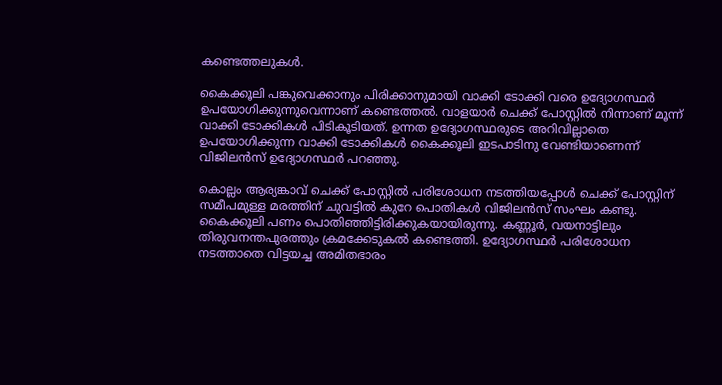കണ്ടെത്തലുകള്‍.

കൈക്കൂലി പങ്കുവെക്കാനും പിരിക്കാനുമായി വാക്കി ടോക്കി വരെ ഉദ്യോഗസ്ഥർ ഉപയോഗിക്കുന്നുവെന്നാണ് കണ്ടെത്തൽ. വാളയാർ ചെക്ക് പോസ്റ്റിൽ നിന്നാണ് മൂന്ന് വാക്കി ടോക്കികള്‍ പിടികൂടിയത്. ഉന്നത ഉദ്യോഗസ്ഥരുടെ അറിവില്ലാതെ ഉപയോഗിക്കുന്ന വാക്കി ടോക്കികള്‍ കൈക്കൂലി ഇടപാടിനു വേണ്ടിയാണെന്ന് വിജിലൻസ് ഉദ്യോഗസ്ഥർ പറഞ്ഞു.

കൊല്ലം ആര്യങ്കാവ് ചെക്ക് പോസ്റ്റിൽ പരിശോധന നടത്തിയപ്പോള്‍ ചെക്ക് പോസ്റ്റിന് സമീപമുള്ള മരത്തിന് ചുവട്ടിൽ കുറേ പൊതികള്‍ വിജിലൻസ് സംഘം കണ്ടു. കൈക്കൂലി പണം പൊതിഞ്ഞിട്ടിരിക്കുകയായിരുന്നു. കണ്ണൂർ, വയനാട്ടിലും തിരുവനന്തപുരത്തും ക്രമക്കേടുകല്‍ കണ്ടെത്തി. ഉദ്യോഗസ്ഥർ പരിശോധന നടത്താതെ വിട്ടയച്ച അമിതഭാരം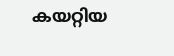കയറ്റിയ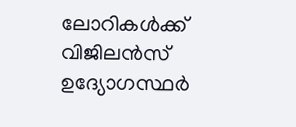ലോറികള്‍ക്ക് വിജിലൻസ് ഉദ്യോഗസ്ഥർ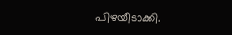പിഴയീടാക്കി.